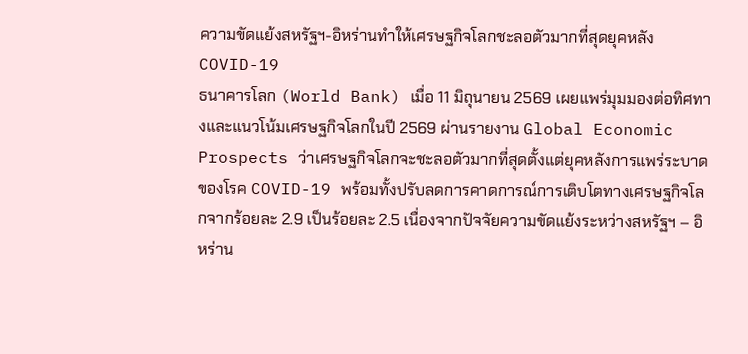ความขัดแย้งสหรัฐฯ-อิหร่านทำให้เศรษฐกิจโลกชะลอตัวมากที่สุดยุคหลัง COVID-19
ธนาคารโลก (World Bank) เมื่อ 11 มิถุนายน 2569 เผยแพร่มุมมองต่อทิศทางและแนวโน้มเศรษฐกิจโลกในปี 2569 ผ่านรายงาน Global Economic Prospects ว่าเศรษฐกิจโลกจะชะลอตัวมากที่สุดตั้งแต่ยุคหลังการแพร่ระบาดของโรค COVID-19 พร้อมทั้งปรับลดการคาดการณ์การเติบโตทางเศรษฐกิจโลกจากร้อยละ 2.9 เป็นร้อยละ 2.5 เนื่องจากปัจจัยความขัดแย้งระหว่างสหรัฐฯ – อิหร่าน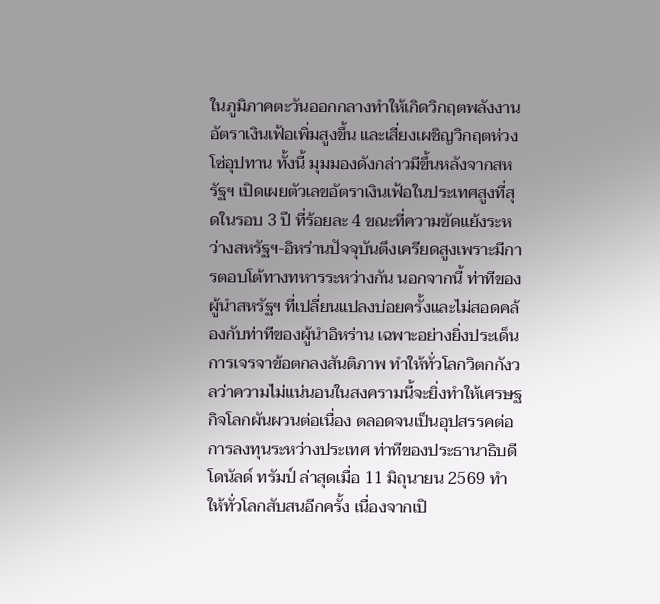ในภูมิภาคตะวันออกกลางทำให้เกิดวิกฤตพลังงาน อัตราเงินเฟ้อเพิ่มสูงขึ้น และเสี่ยงเผชิญวิกฤตห่วงโซ่อุปทาน ทั้งนี้ มุมมองดังกล่าวมีขึ้นหลังจากสหรัฐฯ เปิดเผยตัวเลขอัตราเงินเฟ้อในประเทศสูงที่สุดในรอบ 3 ปี ที่ร้อยละ 4 ขณะที่ความขัดแย้งระหว่างสหรัฐฯ-อิหร่านปัจจุบันตึงเครียดสูงเพราะมีการตอบโต้ทางทหารระหว่างกัน นอกจากนี้ ท่าทีของผู้นำสหรัฐฯ ที่เปลี่ยนแปลงบ่อยครั้งและไม่สอดคล้องกับท่าทีของผู้นำอิหร่าน เฉพาะอย่างยิ่งประเด็นการเจรจาข้อตกลงสันติภาพ ทำให้ทั่วโลกวิตกกังวลว่าความไม่แน่นอนในสงครามนี้จะยิ่งทำให้เศรษฐกิจโลกผันผวนต่อเนื่อง ตลอดจนเป็นอุปสรรคต่อการลงทุนระหว่างประเทศ ท่าทีของประธานาธิบดีโดนัลด์ ทรัมป์ ล่าสุดเมื่อ 11 มิถุนายน 2569 ทำให้ทั่วโลกสับสนอีกครั้ง เนื่องจากเปิ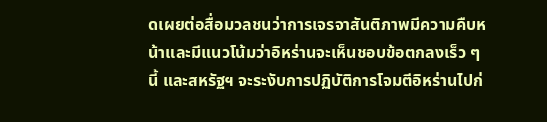ดเผยต่อสื่อมวลชนว่าการเจรจาสันติภาพมีความคืบหน้าและมีแนวโน้มว่าอิหร่านจะเห็นชอบข้อตกลงเร็ว ๆ นี้ และสหรัฐฯ จะระงับการปฏิบัติการโจมตีอิหร่านไปก่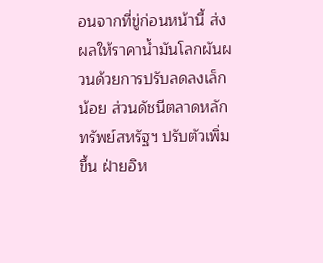อนจากที่ขู่ก่อนหน้านี้ ส่งผลให้ราคาน้ำมันโลกผันผวนด้วยการปรับลดลงเล็กน้อย ส่วนดัชนีตลาดหลักทรัพย์สหรัฐฯ ปรับตัวเพิ่มขึ้น ฝ่ายอิห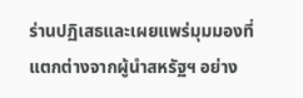ร่านปฏิเสธและเผยแพร่มุมมองที่แตกต่างจากผู้นำสหรัฐฯ อย่าง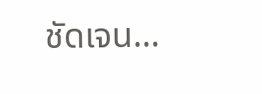ชัดเจน…